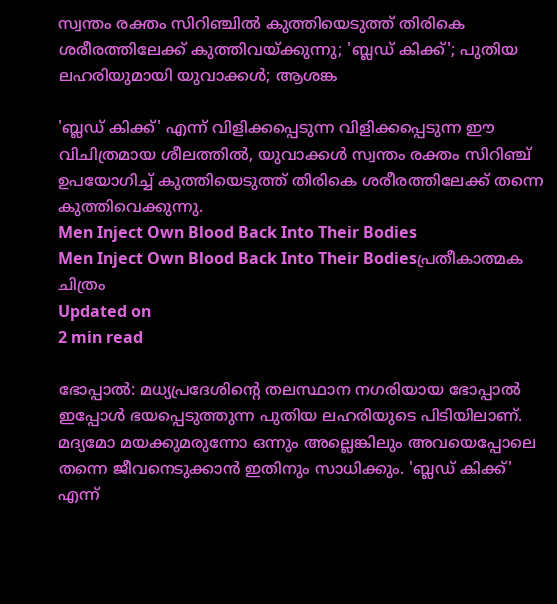സ്വന്തം രക്തം സിറിഞ്ചില്‍ കുത്തിയെടുത്ത് തിരികെ ശരീരത്തിലേക്ക് കുത്തിവയ്ക്കുന്നു; 'ബ്ലഡ് കിക്ക്'; പുതിയ ലഹരിയുമായി യുവാക്കള്‍; ആശങ്ക

'ബ്ലഡ് കിക്ക്' എന്ന് വിളിക്കപ്പെടുന്ന വിളിക്കപ്പെടുന്ന ഈ വിചിത്രമായ ശീലത്തില്‍, യുവാക്കള്‍ സ്വന്തം രക്തം സിറിഞ്ച് ഉപയോഗിച്ച് കുത്തിയെടുത്ത് തിരികെ ശരീരത്തിലേക്ക് തന്നെ കുത്തിവെക്കുന്നു.
Men Inject Own Blood Back Into Their Bodies
Men Inject Own Blood Back Into Their Bodiesപ്രതീകാത്മക ചിത്രം
Updated on
2 min read

ഭോപ്പാല്‍: മധ്യപ്രദേശിന്റെ തലസ്ഥാന നഗരിയായ ഭോപ്പാല്‍ ഇപ്പോള്‍ ഭയപ്പെടുത്തുന്ന പുതിയ ലഹരിയുടെ പിടിയിലാണ്. മദ്യമോ മയക്കുമരുന്നോ ഒന്നും അല്ലെങ്കിലും അവയെപ്പോലെ തന്നെ ജീവനെടുക്കാന്‍ ഇതിനും സാധിക്കും. 'ബ്ലഡ് കിക്ക്' എന്ന്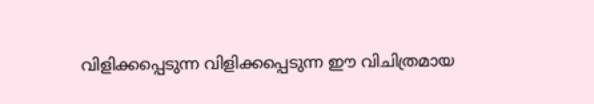വിളിക്കപ്പെടുന്ന വിളിക്കപ്പെടുന്ന ഈ വിചിത്രമായ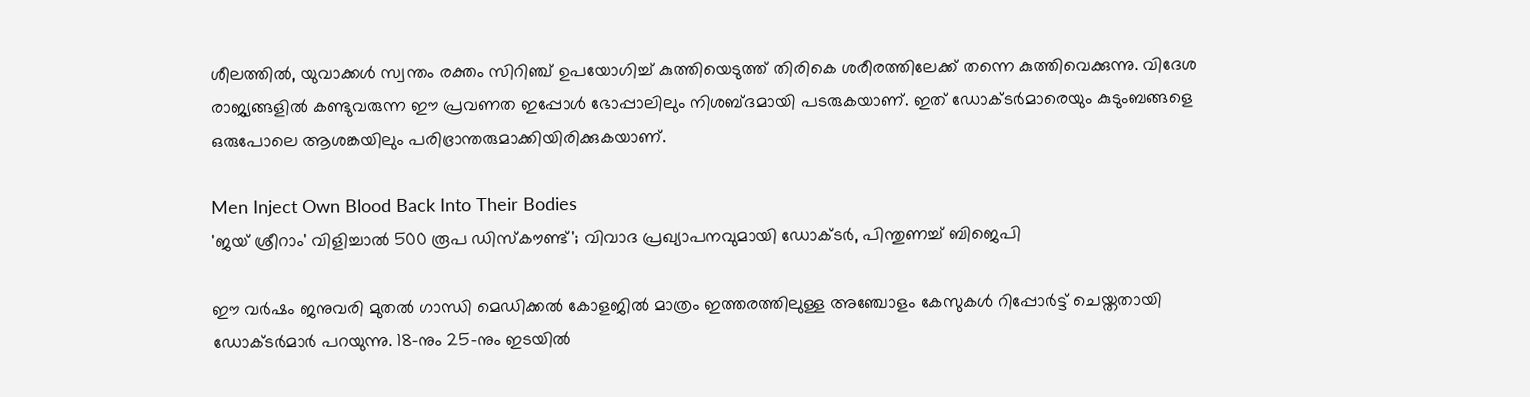ശീലത്തില്‍, യുവാക്കള്‍ സ്വന്തം രക്തം സിറിഞ്ച് ഉപയോഗിച്ച് കുത്തിയെടുത്ത് തിരികെ ശരീരത്തിലേക്ക് തന്നെ കുത്തിവെക്കുന്നു. വിദേശ രാജ്യങ്ങളില്‍ കണ്ടുവരുന്ന ഈ പ്രവണത ഇപ്പോള്‍ ഭോപ്പാലിലും നിശബ്ദമായി പടരുകയാണ്. ഇത് ഡോക്ടര്‍മാരെയും കുടുംബങ്ങളെ ഒരുപോലെ ആശങ്കയിലും പരിഭ്രാന്തരുമാക്കിയിരിക്കുകയാണ്.

Men Inject Own Blood Back Into Their Bodies
'ജയ് ശ്രീറാം' വിളിച്ചാൽ 500 രൂപ ഡിസ്‌കൗണ്ട്'; വിവാദ പ്രഖ്യാപനവുമായി ഡോക്ടർ, പിന്തുണച്ച് ബിജെപി

ഈ വര്‍ഷം ജനുവരി മുതല്‍ ഗാന്ധി മെഡിക്കല്‍ കോളജില്‍ മാത്രം ഇത്തരത്തിലുള്ള അഞ്ചോളം കേസുകള്‍ റിപ്പോര്‍ട്ട് ചെയ്തതായി ഡോക്ടര്‍മാര്‍ പറയുന്നു. 18-നും 25-നും ഇടയില്‍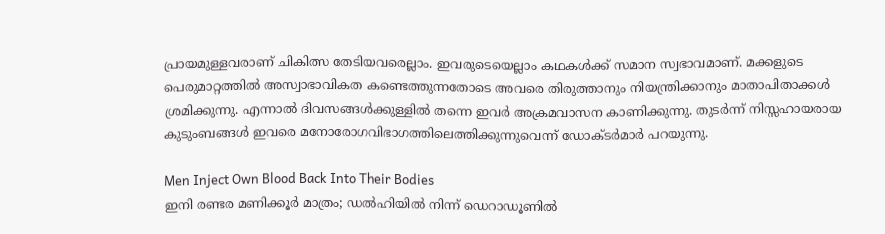പ്രായമുള്ളവരാണ് ചികിത്സ തേടിയവരെല്ലാം. ഇവരുടെയെല്ലാം കഥകള്‍ക്ക് സമാന സ്വഭാവമാണ്. മക്കളുടെ പെരുമാറ്റത്തില്‍ അസ്വാഭാവികത കണ്ടെത്തുന്നതോടെ അവരെ തിരുത്താനും നിയന്ത്രിക്കാനും മാതാപിതാക്കള്‍ ശ്രമിക്കുന്നു. എന്നാല്‍ ദിവസങ്ങള്‍ക്കുള്ളില്‍ തന്നെ ഇവര്‍ അക്രമവാസന കാണിക്കുന്നു. തുടര്‍ന്ന് നിസ്സഹായരായ കുടുംബങ്ങള്‍ ഇവരെ മനോരോഗവിഭാഗത്തിലെത്തിക്കുന്നുവെന്ന് ഡോക്ടര്‍മാര്‍ പറയുന്നു.

Men Inject Own Blood Back Into Their Bodies
ഇനി രണ്ടര മണിക്കൂര്‍ മാത്രം; ഡല്‍ഹിയില്‍ നിന്ന് ഡെറാഡൂണില്‍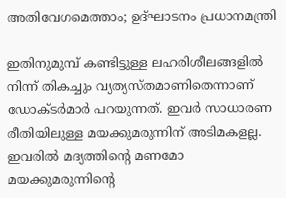അതിവേഗമെത്താം; ഉദ്ഘാടനം പ്രധാനമന്ത്രി

ഇതിനുമുമ്പ് കണ്ടിട്ടുള്ള ലഹരിശീലങ്ങളില്‍ നിന്ന് തികച്ചും വ്യത്യസ്തമാണിതെന്നാണ് ഡോക്ടര്‍മാര്‍ പറയുന്നത്. ഇവര്‍ സാധാരണ രീതിയിലുള്ള മയക്കുമരുന്നിന് അടിമകളല്ല. ഇവരില്‍ മദ്യത്തിന്റെ മണമോ മയക്കുമരുന്നിന്റെ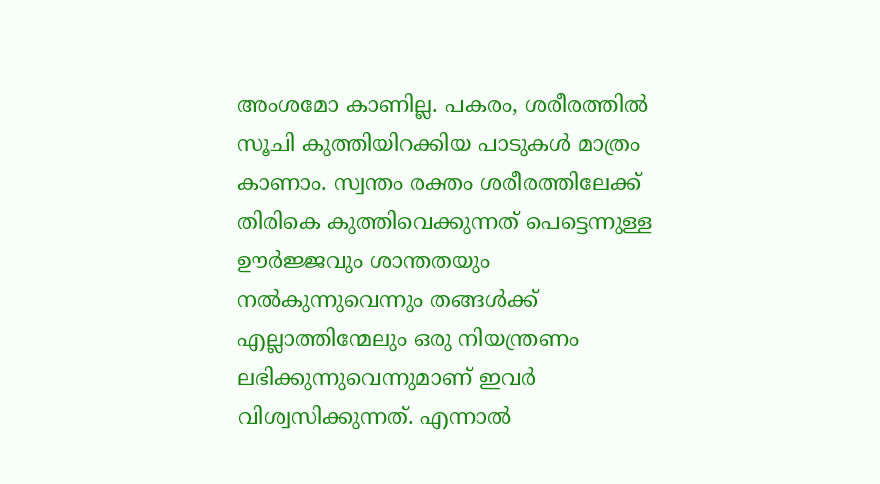അംശമോ കാണില്ല. പകരം, ശരീരത്തില്‍ സൂചി കുത്തിയിറക്കിയ പാടുകള്‍ മാത്രം കാണാം. സ്വന്തം രക്തം ശരീരത്തിലേക്ക് തിരികെ കുത്തിവെക്കുന്നത് പെട്ടെന്നുള്ള ഊര്‍ജ്ജവും ശാന്തതയും നല്‍കുന്നുവെന്നും തങ്ങള്‍ക്ക് എല്ലാത്തിന്മേലും ഒരു നിയന്ത്രണം ലഭിക്കുന്നുവെന്നുമാണ് ഇവര്‍ വിശ്വസിക്കുന്നത്. എന്നാല്‍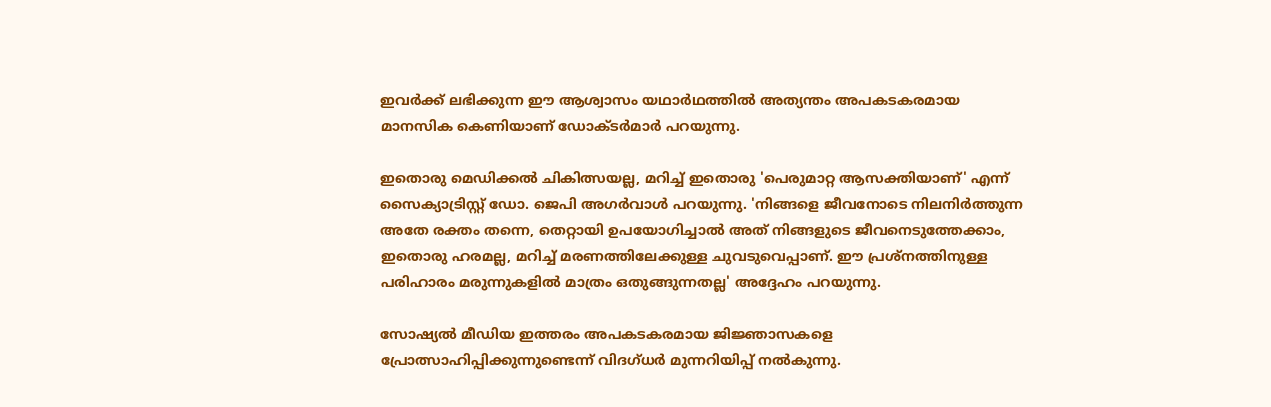ഇവര്‍ക്ക് ലഭിക്കുന്ന ഈ ആശ്വാസം യഥാര്‍ഥത്തില്‍ അത്യന്തം അപകടകരമായ മാനസിക കെണിയാണ് ഡോക്ടര്‍മാര്‍ പറയുന്നു.

ഇതൊരു മെഡിക്കല്‍ ചികിത്സയല്ല, മറിച്ച് ഇതൊരു 'പെരുമാറ്റ ആസക്തിയാണ്' എന്ന് സൈക്യാട്രിസ്റ്റ് ഡോ. ജെപി അഗര്‍വാള്‍ പറയുന്നു. 'നിങ്ങളെ ജീവനോടെ നിലനിര്‍ത്തുന്ന അതേ രക്തം തന്നെ, തെറ്റായി ഉപയോഗിച്ചാല്‍ അത് നിങ്ങളുടെ ജീവനെടുത്തേക്കാം, ഇതൊരു ഹരമല്ല, മറിച്ച് മരണത്തിലേക്കുള്ള ചുവടുവെപ്പാണ്. ഈ പ്രശ്‌നത്തിനുള്ള പരിഹാരം മരുന്നുകളില്‍ മാത്രം ഒതുങ്ങുന്നതല്ല' അദ്ദേഹം പറയുന്നു.

സോഷ്യല്‍ മീഡിയ ഇത്തരം അപകടകരമായ ജിജ്ഞാസകളെ പ്രോത്സാഹിപ്പിക്കുന്നുണ്ടെന്ന് വിദഗ്ധര്‍ മുന്നറിയിപ്പ് നല്‍കുന്നു.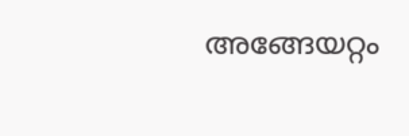അങ്ങേയറ്റം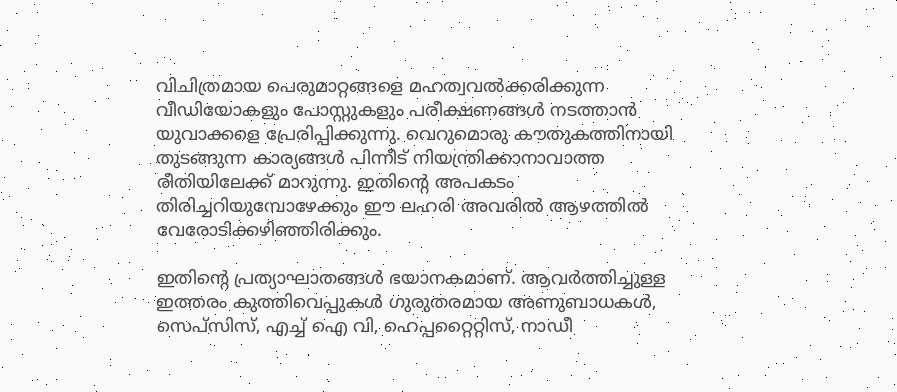വിചിത്രമായ പെരുമാറ്റങ്ങളെ മഹത്വവല്‍ക്കരിക്കുന്ന വീഡിയോകളും പോസ്റ്റുകളും പരീക്ഷണങ്ങള്‍ നടത്താന്‍ യുവാക്കളെ പ്രേരിപ്പിക്കുന്നു. വെറുമൊരു കൗതുകത്തിനായി തുടങ്ങുന്ന കാര്യങ്ങള്‍ പിന്നീട് നിയന്ത്രിക്കാനാവാത്ത രീതിയിലേക്ക് മാറുന്നു. ഇതിന്റെ അപകടം തിരിച്ചറിയുമ്പോഴേക്കും ഈ ലഹരി അവരില്‍ ആഴത്തില്‍ വേരോടിക്കഴിഞ്ഞിരിക്കും.

ഇതിന്റെ പ്രത്യാഘാതങ്ങള്‍ ഭയാനകമാണ്. ആവര്‍ത്തിച്ചുള്ള ഇത്തരം കുത്തിവെപ്പുകള്‍ ഗുരുതരമായ അണുബാധകള്‍, സെപ്‌സിസ്, എച്ച് ഐ വി, ഹെപ്പറ്റൈറ്റിസ്, നാഡീ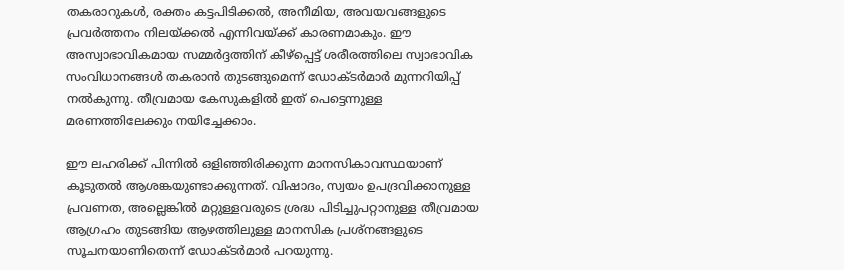തകരാറുകള്‍, രക്തം കട്ടപിടിക്കല്‍, അനീമിയ, അവയവങ്ങളുടെ പ്രവര്‍ത്തനം നിലയ്ക്കല്‍ എന്നിവയ്ക്ക് കാരണമാകും. ഈ അസ്വാഭാവികമായ സമ്മര്‍ദ്ദത്തിന് കീഴ്‌പ്പെട്ട് ശരീരത്തിലെ സ്വാഭാവിക സംവിധാനങ്ങള്‍ തകരാന്‍ തുടങ്ങുമെന്ന് ഡോക്ടര്‍മാര്‍ മുന്നറിയിപ്പ് നല്‍കുന്നു. തീവ്രമായ കേസുകളില്‍ ഇത് പെട്ടെന്നുള്ള മരണത്തിലേക്കും നയിച്ചേക്കാം.

ഈ ലഹരിക്ക് പിന്നില്‍ ഒളിഞ്ഞിരിക്കുന്ന മാനസികാവസ്ഥയാണ് കൂടുതല്‍ ആശങ്കയുണ്ടാക്കുന്നത്. വിഷാദം, സ്വയം ഉപദ്രവിക്കാനുള്ള പ്രവണത, അല്ലെങ്കില്‍ മറ്റുള്ളവരുടെ ശ്രദ്ധ പിടിച്ചുപറ്റാനുള്ള തീവ്രമായ ആഗ്രഹം തുടങ്ങിയ ആഴത്തിലുള്ള മാനസിക പ്രശ്‌നങ്ങളുടെ സൂചനയാണിതെന്ന് ഡോക്ടര്‍മാര്‍ പറയുന്നു.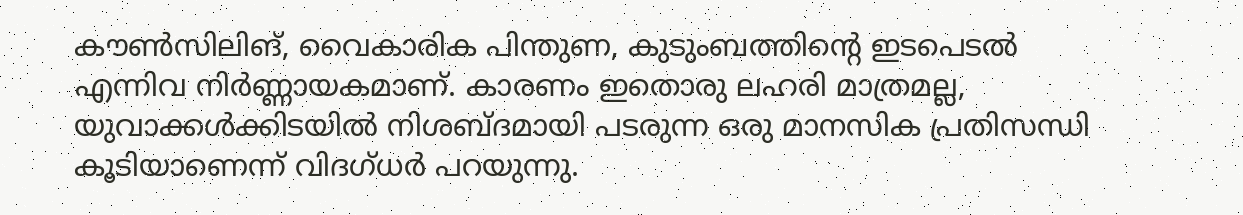കൗണ്‍സിലിങ്, വൈകാരിക പിന്തുണ, കുടുംബത്തിന്റെ ഇടപെടല്‍ എന്നിവ നിര്‍ണ്ണായകമാണ്. കാരണം ഇതൊരു ലഹരി മാത്രമല്ല, യുവാക്കള്‍ക്കിടയില്‍ നിശബ്ദമായി പടരുന്ന ഒരു മാനസിക പ്രതിസന്ധി കൂടിയാണെന്ന് വിദഗ്ധര്‍ പറയുന്നു.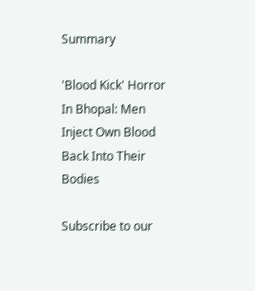Summary

'Blood Kick' Horror In Bhopal: Men Inject Own Blood Back Into Their Bodies

Subscribe to our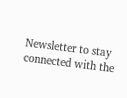Newsletter to stay connected with the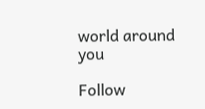world around you

Follow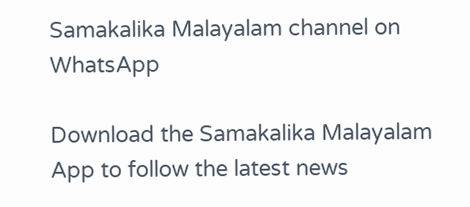Samakalika Malayalam channel on WhatsApp

Download the Samakalika Malayalam App to follow the latest news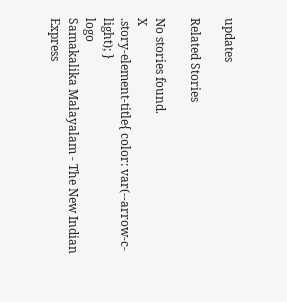updates

Related Stories

No stories found.
X
.story-element-title{ color: var(--arrow-c-light); }
logo
Samakalika Malayalam - The New Indian Express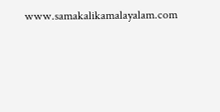www.samakalikamalayalam.com